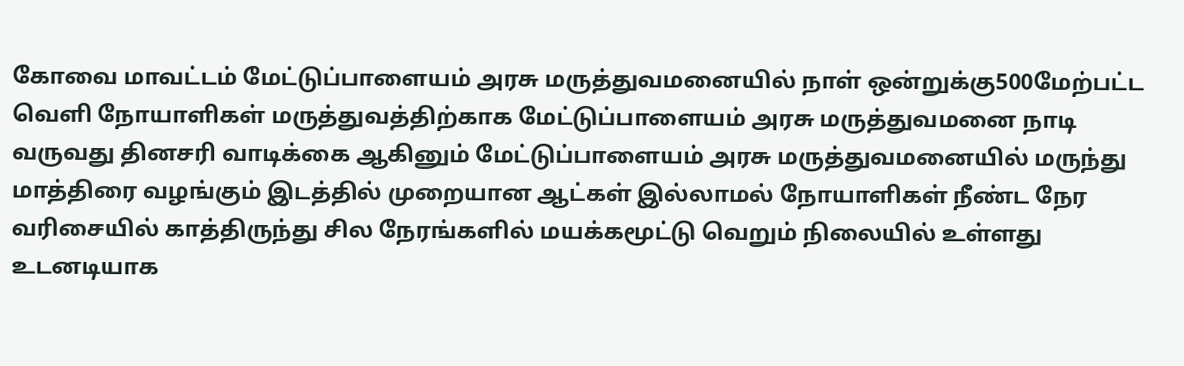கோவை மாவட்டம் மேட்டுப்பாளையம் அரசு மருத்துவமனையில் நாள் ஒன்றுக்கு500மேற்பட்ட வெளி நோயாளிகள் மருத்துவத்திற்காக மேட்டுப்பாளையம் அரசு மருத்துவமனை நாடி வருவது தினசரி வாடிக்கை ஆகினும் மேட்டுப்பாளையம் அரசு மருத்துவமனையில் மருந்து மாத்திரை வழங்கும் இடத்தில் முறையான ஆட்கள் இல்லாமல் நோயாளிகள் நீண்ட நேர வரிசையில் காத்திருந்து சில நேரங்களில் மயக்கமூட்டு வெறும் நிலையில் உள்ளது உடனடியாக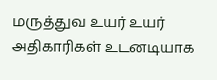மருத்துவ உயர் உயர் அதிகாரிகள் உடனடியாக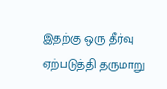இதற்கு ஒரு தீர்வு ஏற்படுத்தி தருமாறு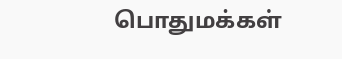பொதுமக்கள்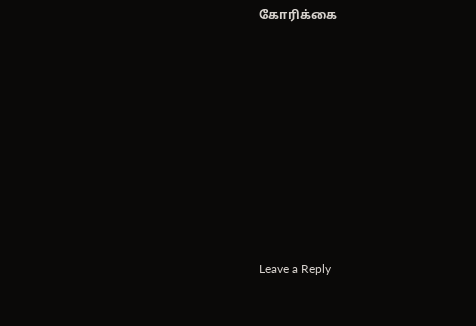கோரிக்கை












Leave a Reply